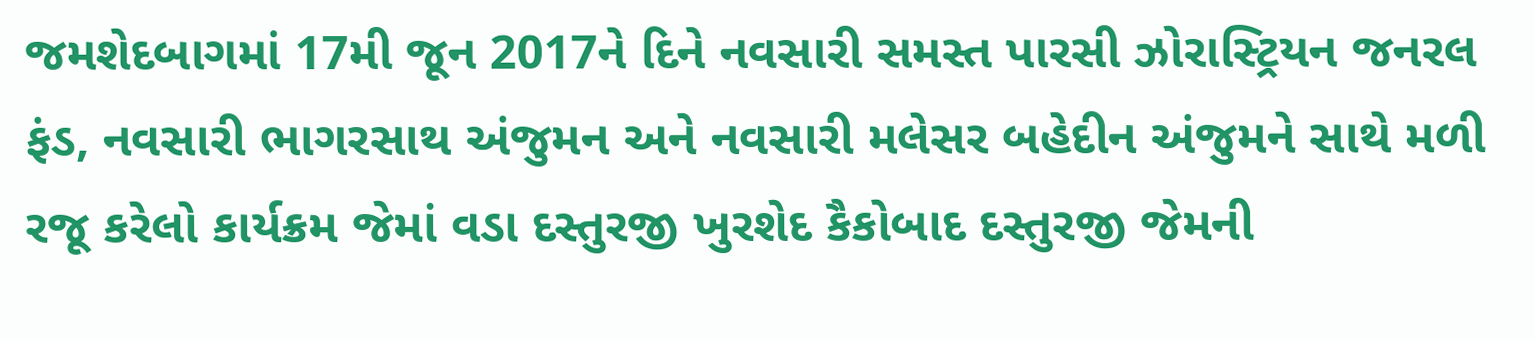જમશેદબાગમાં 17મી જૂન 2017ને દિને નવસારી સમસ્ત પારસી ઝોરાસ્ટ્રિયન જનરલ ફંડ, નવસારી ભાગરસાથ અંજુમન અને નવસારી મલેસર બહેદીન અંજુમને સાથે મળી રજૂ કરેલો કાર્યક્રમ જેમાં વડા દસ્તુરજી ખુરશેદ કૈકોબાદ દસ્તુરજી જેમની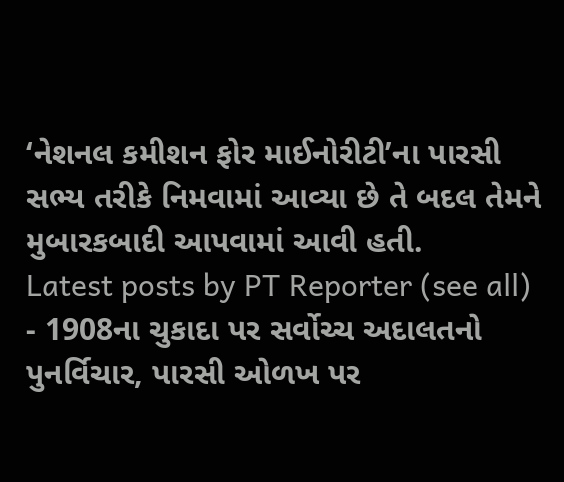‘નેશનલ કમીશન ફોર માઈનોરીટી’ના પારસી સભ્ય તરીકે નિમવામાં આવ્યા છે તે બદલ તેમને મુબારકબાદી આપવામાં આવી હતી.
Latest posts by PT Reporter (see all)
- 1908ના ચુકાદા પર સર્વોચ્ચ અદાલતનો પુનર્વિચાર, પારસી ઓળખ પર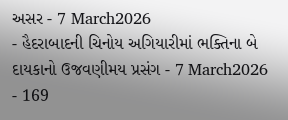અસર - 7 March2026
- હૈદરાબાદની ચિનોય અગિયારીમાં ભક્તિના બે દાયકાનો ઉજવણીમય પ્રસંગ - 7 March2026
- 169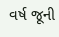વર્ષ જૂની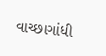વાચ્છાગાંધી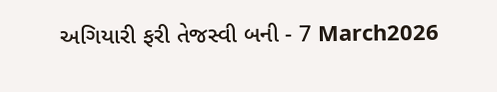અગિયારી ફરી તેજસ્વી બની - 7 March2026